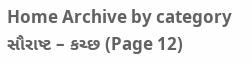Home Archive by category સૌરાષ્ટ – કચ્છ (Page 12)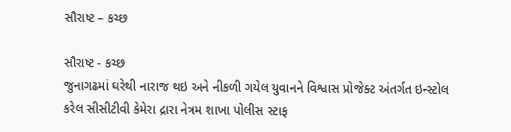સૌરાષ્ટ – કચ્છ

સૌરાષ્ટ - કચ્છ
જુનાગઢમાં ઘરેથી નારાજ થઇ અને નીકળી ગયેલ યુવાનને વિશ્વાસ પ્રોજેક્ટ અંતર્ગત ઇન્સ્ટોલ કરેલ સીસીટીવી કેમેરા દ્રારા નેત્રમ શાખા પોલીસ સ્ટાફ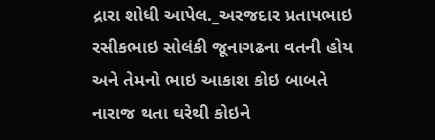દ્રારા શોધી આપેલ._અરજદાર પ્રતાપભાઇ રસીકભાઇ સોલંકી જૂનાગઢના વતની હોય અને તેમનો ભાઇ આકાશ કોઇ બાબતે નારાજ થતા ઘરેથી કોઇને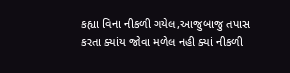કહ્યા વિના નીકળી ગયેલ,આજુબાજુ તપાસ કરતા ક્યાંય જોવા મળેલ નહી ક્યાં નીકળી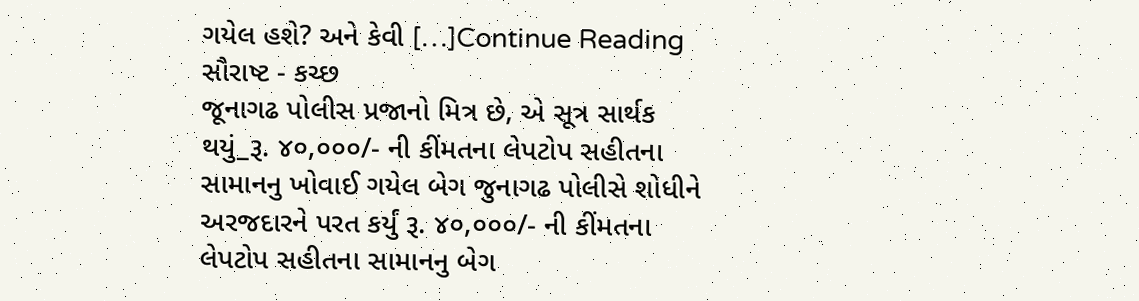ગયેલ હશે? અને કેવી […]Continue Reading
સૌરાષ્ટ - કચ્છ
જૂનાગઢ પોલીસ પ્રજાનો મિત્ર છે, એ સૂત્ર સાર્થક થયું_રૂ. ૪૦,૦૦૦/- ની કીંમતના લેપટોપ સહીતના સામાનનુ ખોવાઈ ગયેલ બેગ જુનાગઢ પોલીસે શોધીને અરજદારને પરત કર્યું રૂ. ૪૦,૦૦૦/- ની કીંમતના લેપટોપ સહીતના સામાનનુ બેગ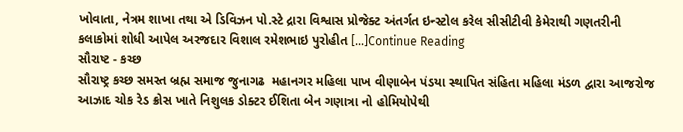ખોવાતા, નેત્રમ શાખા તથા એ ડિવિઝન પો.સ્ટે દ્રારા વિશ્વાસ પ્રોજેક્ટ અંતર્ગત ઇન્સ્ટોલ કરેલ સીસીટીવી કેમેરાથી ગણતરીની કલાકોમાં શોધી આપેલ અરજદાર વિશાલ રમેશભાઇ પુરોહીત […]Continue Reading
સૌરાષ્ટ - કચ્છ
સૌરાષ્ટ્ર કચ્છ સમસ્ત બ્રહ્મ સમાજ જુનાગઢ  મહાનગર મહિલા પાખ વીણાબેન પંડયા સ્થાપિત સંહિતા મહિલા મંડળ દ્વારા આજરોજ આઝાદ ચોક રેડ ક્રોસ ખાતે નિશુલક ડોક્ટર ઈશિતા બેન ગણાત્રા નો હોમિયોપેથી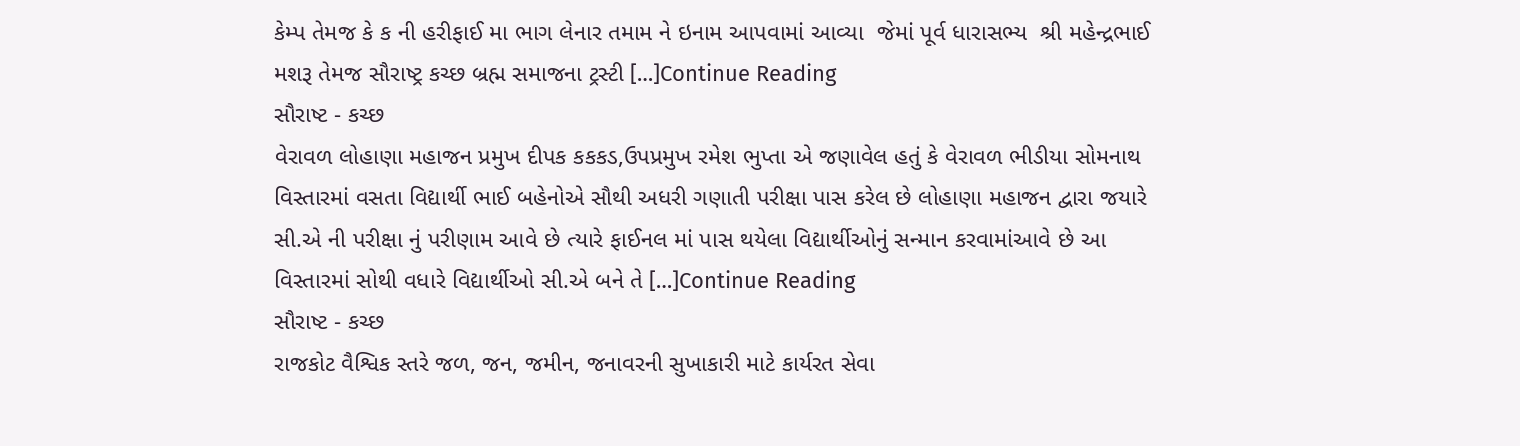કેમ્પ તેમજ કે ક ની હરીફાઈ મા ભાગ લેનાર તમામ ને ઇનામ આપવામાં આવ્યા  જેમાં પૂર્વ ધારાસભ્ય  શ્રી મહેન્દ્રભાઈ મશરૂ તેમજ સૌરાષ્ટ્ર કચ્છ બ્રહ્મ સમાજના ટ્રસ્ટી […]Continue Reading
સૌરાષ્ટ - કચ્છ
વેરાવળ લોહાણા મહાજન પ્રમુખ દીપક કકકડ,ઉપપ્રમુખ રમેશ ભુપ્તા એ જણાવેલ હતું કે વેરાવળ ભીડીયા સોમનાથ વિસ્તારમાં વસતા વિદ્યાર્થી ભાઈ બહેનોએ સૌથી અધરી ગણાતી પરીક્ષા પાસ કરેલ છે લોહાણા મહાજન દ્વારા જયારે સી.એ ની પરીક્ષા નું પરીણામ આવે છે ત્યારે ફાઈનલ માં પાસ થયેલા વિદ્યાર્થીઓનું સન્માન કરવામાંઆવે છે આ વિસ્તારમાં સોથી વધારે વિદ્યાર્થીઓ સી.એ બને તે […]Continue Reading
સૌરાષ્ટ - કચ્છ
રાજકોટ વૈશ્વિક સ્તરે જળ, જન, જમીન, જનાવરની સુખાકારી માટે કાર્યરત સેવા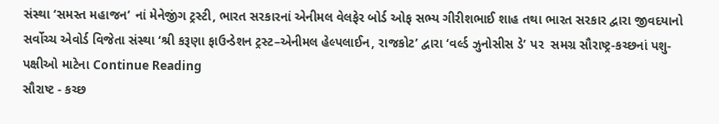સંસ્થા ‘સમસ્ત મહાજન’ નાં મેનેજીંગ ટ્રસ્ટી, ભારત સરકારનાં એનીમલ વેલફેર બોર્ડ ઓફ સભ્ય ગીરીશભાઈ શાહ તથા ભારત સરકાર દ્વારા જીવદયાનો સર્વોચ્ચ એવોર્ડ વિજેતા સંસ્થા ‘શ્રી કરૂણા ફાઉન્ડેશન ટ્રસ્ટ–એનીમલ હેલ્પલાઈન, રાજકોટ’ દ્વારા ‘વર્લ્ડ ઝુનોસીસ ડે’ પર  સમગ્ર સૌરાષ્ટ્ર-કચ્છનાં પશુ-પક્ષીઓ માટેના Continue Reading
સૌરાષ્ટ - કચ્છ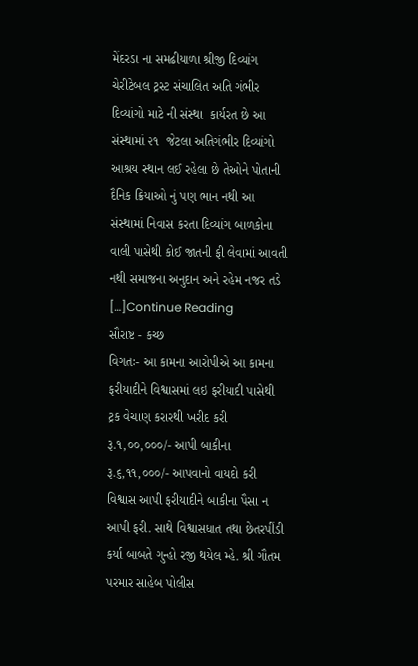મેંદરડા ના સમઢીયાળા શ્રીજી દિવ્યાંગ ચેરીટેબલ ટ્રસ્ટ સંચાલિત અતિ ગંભીર દિવ્યાંગો માટે ની સંસ્થા  કાર્યરત છે આ સંસ્થામાં ૨૧  જેટલા અતિગંભીર દિવ્યાંગો આશ્રય સ્થાન લઈ રહેલા છે તેઓને પોતાની દૈનિક ક્રિયાઓ નું પણ ભાન નથી આ સંસ્થામાં નિવાસ કરતા દિવ્યાંગ બાળકોના વાલી પાસેથી કોઈ જાતની ફી લેવામાં આવતી નથી સમાજના અનુદાન અને રહેમ નજર તડે […]Continue Reading
સૌરાષ્ટ - કચ્છ
વિગતઃ- આ કામના આરોપીએ આ કામના ફરીયાદીને વિશ્વાસમાં લઇ ફરીયાદી પાસેથી ટ્રક વેચાણ કરારથી ખરીદ કરી રૂ.૧,૦૦,૦૦૦/- આપી બાકીના રૂ.૬,૧૧,૦૦૦/- આપવાનો વાયદો કરી વિશ્વાસ આપી ફરીયાદીને બાકીના પૈસા ન આપી ફરી. સાથે વિશ્વાસધાત તથા છેતરપીંડી કર્યા બાબતે ગુન્હો રજી થયેલ મ્હે. શ્રી ગૌતમ પરમાર સાહેબ પોલીસ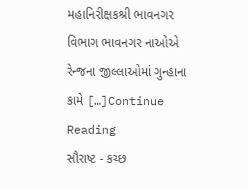મહાનિરીક્ષકશ્રી ભાવનગર વિભાગ ભાવનગર નાઓએ રેન્જના જીલ્લાઓમાં ગુન્હાના કામે […]Continue Reading
સૌરાષ્ટ - કચ્છ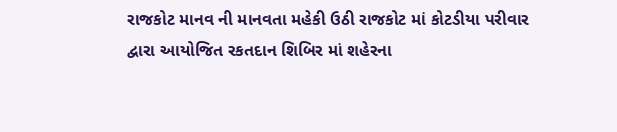રાજકોટ માનવ ની માનવતા મહેકી ઉઠી રાજકોટ માં કોટડીયા પરીવાર દ્વારા આયોજિત રકતદાન શિબિર માં શહેરના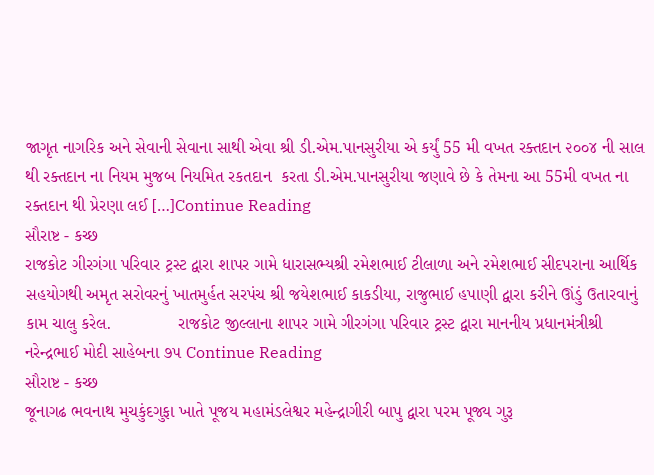જાગૃત નાગરિક અને સેવાની સેવાના સાથી એવા શ્રી ડી.એમ.પાનસુરીયા એ કર્યું 55 મી વખત રક્તદાન ૨૦૦૪ ની સાલ થી રક્તદાન ના નિયમ મુજબ નિયમિત રકતદાન  કરતા ડી.એમ.પાનસુરીયા જણાવે છે કે તેમના આ 55મી વખત ના રક્તદાન થી પ્રેરણા લઈ […]Continue Reading
સૌરાષ્ટ - કચ્છ
રાજકોટ ગીરગંગા પરિવાર ટ્રસ્ટ દ્વારા શાપર ગામે ધારાસભ્યશ્રી રમેશભાઈ ટીલાળા અને રમેશભાઈ સીદપરાના આર્થિક સહયોગથી અમૃત સરોવરનું ખાતમુર્હત સરપંચ શ્રી જયેશભાઈ કાકડીયા, રાજુભાઈ હપાણી દ્વારા કરીને ઊંડું ઉતારવાનું કામ ચાલુ કરેલ.              રાજકોટ જીલ્લાના શાપર ગામે ગીરગંગા પરિવાર ટ્રસ્ટ દ્વારા માનનીય પ્રધાનમંત્રીશ્રી નરેન્દ્રભાઈ મોદી સાહેબના ૭૫ Continue Reading
સૌરાષ્ટ - કચ્છ
જૂનાગઢ ભવનાથ મુચકુંદગુફા ખાતે પૂજય મહામંડલેશ્વર મહેન્દ્રાગીરી બાપુ દ્વારા પરમ પૂજ્ય ગુરૂ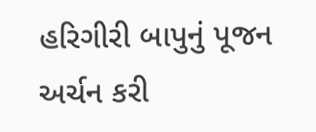હરિગીરી બાપુનું પૂજન અર્ચન કરી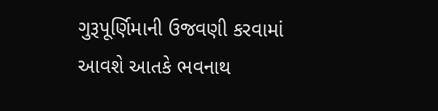ગુરૂપૂર્ણિમાની ઉજવણી કરવામાં આવશે આતકે ભવનાથ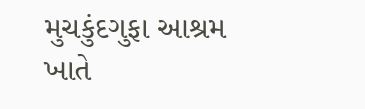મુચકુંદગુફા આશ્રમ ખાતે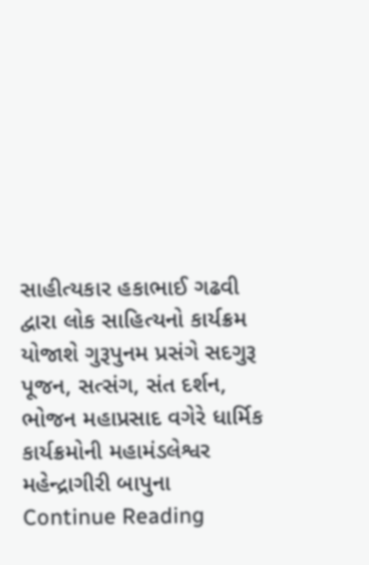સાહીત્યકાર હકાભાઈ ગઢવી દ્વારા લોક સાહિત્યનો કાર્યક્રમ યોજાશે ગુરૂપુનમ પ્રસંગે સદગુરૂ પૂજન, સત્સંગ, સંત દર્શન, ભોજન મહાપ્રસાદ વગેરે ધાર્મિક કાર્યક્રમોની મહામંડલેશ્વર મહેન્દ્રાગીરી બાપુના Continue Reading